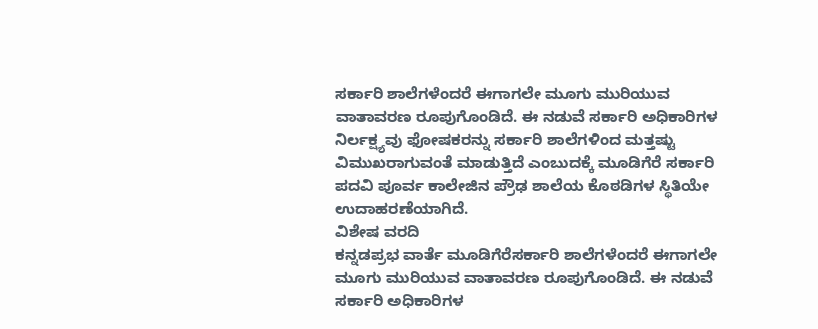ಸರ್ಕಾರಿ ಶಾಲೆಗಳೆಂದರೆ ಈಗಾಗಲೇ ಮೂಗು ಮುರಿಯುವ ವಾತಾವರಣ ರೂಪುಗೊಂಡಿದೆ. ಈ ನಡುವೆ ಸರ್ಕಾರಿ ಅಧಿಕಾರಿಗಳ ನಿರ್ಲಕ್ಷ್ಯವು ಫೋಷಕರನ್ನು ಸರ್ಕಾರಿ ಶಾಲೆಗಳಿಂದ ಮತ್ತಷ್ಟು ವಿಮುಖರಾಗುವಂತೆ ಮಾಡುತ್ತಿದೆ ಎಂಬುದಕ್ಕೆ ಮೂಡಿಗೆರೆ ಸರ್ಕಾರಿ ಪದವಿ ಪೂರ್ವ ಕಾಲೇಜಿನ ಪ್ರೌಢ ಶಾಲೆಯ ಕೊಠಡಿಗಳ ಸ್ಥಿತಿಯೇ ಉದಾಹರಣೆಯಾಗಿದೆ.
ವಿಶೇಷ ವರದಿ
ಕನ್ನಡಪ್ರಭ ವಾರ್ತೆ ಮೂಡಿಗೆರೆಸರ್ಕಾರಿ ಶಾಲೆಗಳೆಂದರೆ ಈಗಾಗಲೇ ಮೂಗು ಮುರಿಯುವ ವಾತಾವರಣ ರೂಪುಗೊಂಡಿದೆ. ಈ ನಡುವೆ ಸರ್ಕಾರಿ ಅಧಿಕಾರಿಗಳ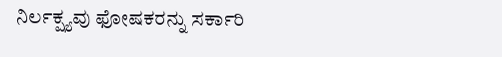ನಿರ್ಲಕ್ಷ್ಯವು ಫೋಷಕರನ್ನು ಸರ್ಕಾರಿ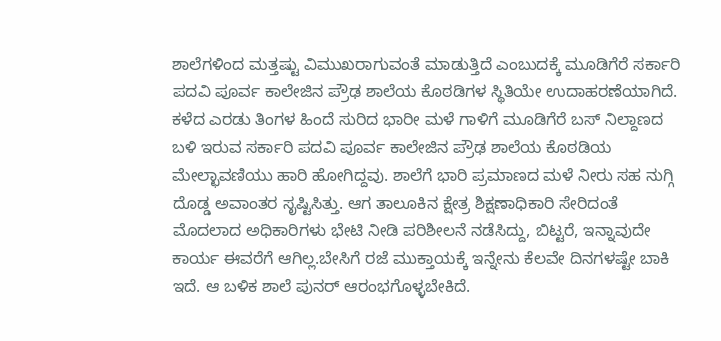ಶಾಲೆಗಳಿಂದ ಮತ್ತಷ್ಟು ವಿಮುಖರಾಗುವಂತೆ ಮಾಡುತ್ತಿದೆ ಎಂಬುದಕ್ಕೆ ಮೂಡಿಗೆರೆ ಸರ್ಕಾರಿ ಪದವಿ ಪೂರ್ವ ಕಾಲೇಜಿನ ಪ್ರೌಢ ಶಾಲೆಯ ಕೊಠಡಿಗಳ ಸ್ಥಿತಿಯೇ ಉದಾಹರಣೆಯಾಗಿದೆ.
ಕಳೆದ ಎರಡು ತಿಂಗಳ ಹಿಂದೆ ಸುರಿದ ಭಾರೀ ಮಳೆ ಗಾಳಿಗೆ ಮೂಡಿಗೆರೆ ಬಸ್ ನಿಲ್ದಾಣದ ಬಳಿ ಇರುವ ಸರ್ಕಾರಿ ಪದವಿ ಪೂರ್ವ ಕಾಲೇಜಿನ ಪ್ರೌಢ ಶಾಲೆಯ ಕೊಠಡಿಯ ಮೇಲ್ಛಾವಣಿಯು ಹಾರಿ ಹೋಗಿದ್ದವು. ಶಾಲೆಗೆ ಭಾರಿ ಪ್ರಮಾಣದ ಮಳೆ ನೀರು ಸಹ ನುಗ್ಗಿ ದೊಡ್ಡ ಅವಾಂತರ ಸೃಷ್ಟಿಸಿತ್ತು. ಆಗ ತಾಲೂಕಿನ ಕ್ಷೇತ್ರ ಶಿಕ್ಷಣಾಧಿಕಾರಿ ಸೇರಿದಂತೆ ಮೊದಲಾದ ಅಧಿಕಾರಿಗಳು ಭೇಟಿ ನೀಡಿ ಪರಿಶೀಲನೆ ನಡೆಸಿದ್ದು, ಬಿಟ್ಟರೆ, ಇನ್ನಾವುದೇ ಕಾರ್ಯ ಈವರೆಗೆ ಆಗಿಲ್ಲ.ಬೇಸಿಗೆ ರಜೆ ಮುಕ್ತಾಯಕ್ಕೆ ಇನ್ನೇನು ಕೆಲವೇ ದಿನಗಳಷ್ಟೇ ಬಾಕಿ ಇದೆ. ಆ ಬಳಿಕ ಶಾಲೆ ಪುನರ್ ಆರಂಭಗೊಳ್ಳಬೇಕಿದೆ.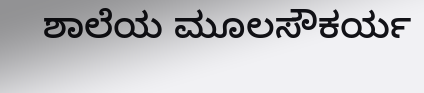ಶಾಲೆಯ ಮೂಲಸೌಕರ್ಯ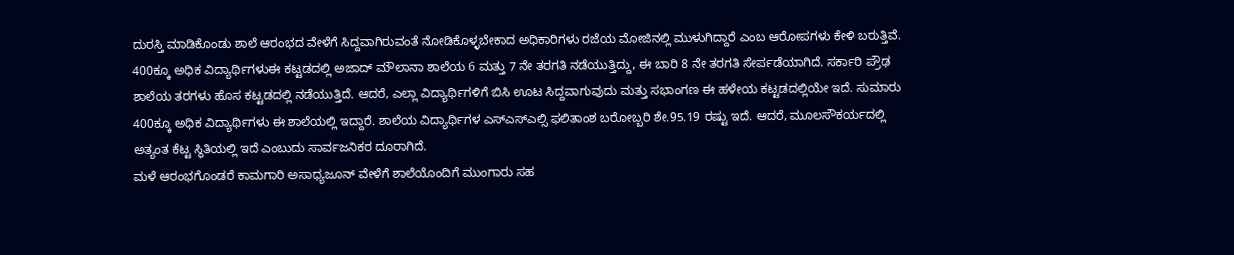ದುರಸ್ತಿ ಮಾಡಿಕೊಂಡು ಶಾಲೆ ಆರಂಭದ ವೇಳೆಗೆ ಸಿದ್ದವಾಗಿರುವಂತೆ ನೋಡಿಕೊಳ್ಳಬೇಕಾದ ಅಧಿಕಾರಿಗಳು ರಜೆಯ ಮೋಜಿನಲ್ಲಿ ಮುಳುಗಿದ್ದಾರೆ ಎಂಬ ಆರೋಪಗಳು ಕೇಳಿ ಬರುತ್ತಿವೆ.
400ಕ್ಕೂ ಅಧಿಕ ವಿದ್ಯಾರ್ಥಿಗಳುಈ ಕಟ್ಟಡದಲ್ಲಿ ಅಜಾದ್ ಮೌಲಾನಾ ಶಾಲೆಯ 6 ಮತ್ತು 7 ನೇ ತರಗತಿ ನಡೆಯುತ್ತಿದ್ದು, ಈ ಬಾರಿ 8 ನೇ ತರಗತಿ ಸೇರ್ಪಡೆಯಾಗಿದೆ. ಸರ್ಕಾರಿ ಪ್ರೌಢ ಶಾಲೆಯ ತರಗಳು ಹೊಸ ಕಟ್ಟಡದಲ್ಲಿ ನಡೆಯುತ್ತಿದೆ. ಆದರೆ, ಎಲ್ಲಾ ವಿದ್ಯಾರ್ಥಿಗಳಿಗೆ ಬಿಸಿ ಊಟ ಸಿದ್ದವಾಗುವುದು ಮತ್ತು ಸಭಾಂಗಣ ಈ ಹಳೇಯ ಕಟ್ಟಡದಲ್ಲಿಯೇ ಇದೆ. ಸುಮಾರು 400ಕ್ಕೂ ಅಧಿಕ ವಿದ್ಯಾರ್ಥಿಗಳು ಈ ಶಾಲೆಯಲ್ಲಿ ಇದ್ದಾರೆ. ಶಾಲೆಯ ವಿದ್ಯಾರ್ಥಿಗಳ ಎಸ್ಎಸ್ಎಲ್ಸಿ ಫಲಿತಾಂಶ ಬರೋಬ್ಬರಿ ಶೇ.95.19 ರಷ್ಟು ಇದೆ. ಆದರೆ, ಮೂಲಸೌಕರ್ಯದಲ್ಲಿ ಅತ್ಯಂತ ಕೆಟ್ಟ ಸ್ಥಿತಿಯಲ್ಲಿ ಇದೆ ಎಂಬುದು ಸಾರ್ವಜನಿಕರ ದೂರಾಗಿದೆ.
ಮಳೆ ಆರಂಭಗೊಂಡರೆ ಕಾಮಗಾರಿ ಅಸಾಧ್ಯಜೂನ್ ವೇಳೆಗೆ ಶಾಲೆಯೊಂದಿಗೆ ಮುಂಗಾರು ಸಹ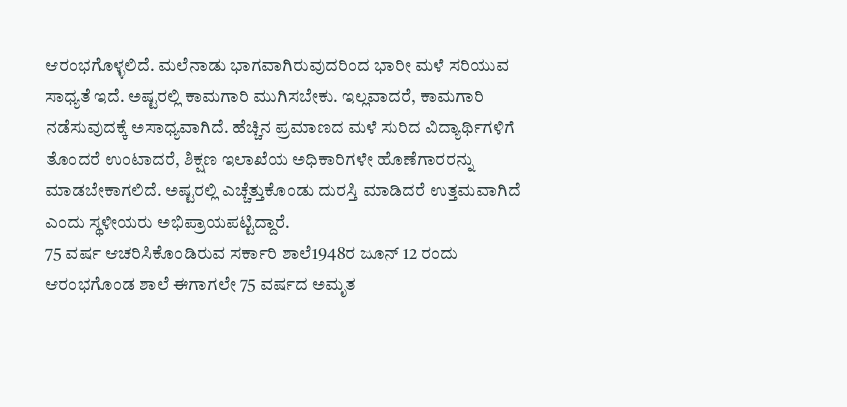ಆರಂಭಗೊಳ್ಳಲಿದೆ. ಮಲೆನಾಡು ಭಾಗವಾಗಿರುವುದರಿಂದ ಭಾರೀ ಮಳೆ ಸರಿಯುವ ಸಾಧ್ಯತೆ ಇದೆ. ಅಷ್ಟರಲ್ಲಿ ಕಾಮಗಾರಿ ಮುಗಿಸಬೇಕು. ಇಲ್ಲವಾದರೆ, ಕಾಮಗಾರಿ ನಡೆಸುವುದಕ್ಕೆ ಅಸಾಧ್ಯವಾಗಿದೆ. ಹೆಚ್ಚಿನ ಪ್ರಮಾಣದ ಮಳೆ ಸುರಿದ ವಿದ್ಯಾರ್ಥಿಗಳಿಗೆ ತೊಂದರೆ ಉಂಟಾದರೆ, ಶಿಕ್ಷಣ ಇಲಾಖೆಯ ಅಧಿಕಾರಿಗಳೇ ಹೊಣೆಗಾರರನ್ನು ಮಾಡಬೇಕಾಗಲಿದೆ. ಅಷ್ಟರಲ್ಲಿ ಎಚ್ಚೆತ್ತುಕೊಂಡು ದುರಸ್ತಿ ಮಾಡಿದರೆ ಉತ್ತಮವಾಗಿದೆ ಎಂದು ಸ್ಥಳೀಯರು ಅಭಿಪ್ರಾಯಪಟ್ಟಿದ್ದಾರೆ.
75 ವರ್ಷ ಆಚರಿಸಿಕೊಂಡಿರುವ ಸರ್ಕಾರಿ ಶಾಲೆ1948ರ ಜೂನ್ 12 ರಂದು ಆರಂಭಗೊಂಡ ಶಾಲೆ ಈಗಾಗಲೇ 75 ವರ್ಷದ ಅಮೃತ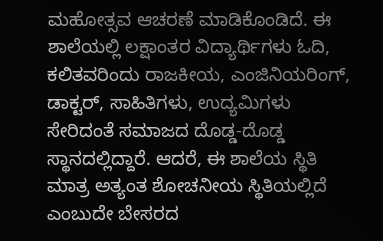ಮಹೋತ್ಸವ ಆಚರಣೆ ಮಾಡಿಕೊಂಡಿದೆ. ಈ ಶಾಲೆಯಲ್ಲಿ ಲಕ್ಷಾಂತರ ವಿದ್ಯಾರ್ಥಿಗಳು ಓದಿ, ಕಲಿತವರಿಂದು ರಾಜಕೀಯ, ಎಂಜಿನಿಯರಿಂಗ್, ಡಾಕ್ಟರ್, ಸಾಹಿತಿಗಳು, ಉದ್ಯಮಿಗಳು ಸೇರಿದಂತೆ ಸಮಾಜದ ದೊಡ್ಡ-ದೊಡ್ಡ ಸ್ಥಾನದಲ್ಲಿದ್ದಾರೆ. ಆದರೆ, ಈ ಶಾಲೆಯ ಸ್ಥಿತಿ ಮಾತ್ರ ಅತ್ಯಂತ ಶೋಚನೀಯ ಸ್ಥಿತಿಯಲ್ಲಿದೆ ಎಂಬುದೇ ಬೇಸರದ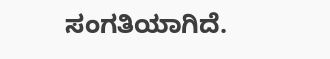ಸಂಗತಿಯಾಗಿದೆ.